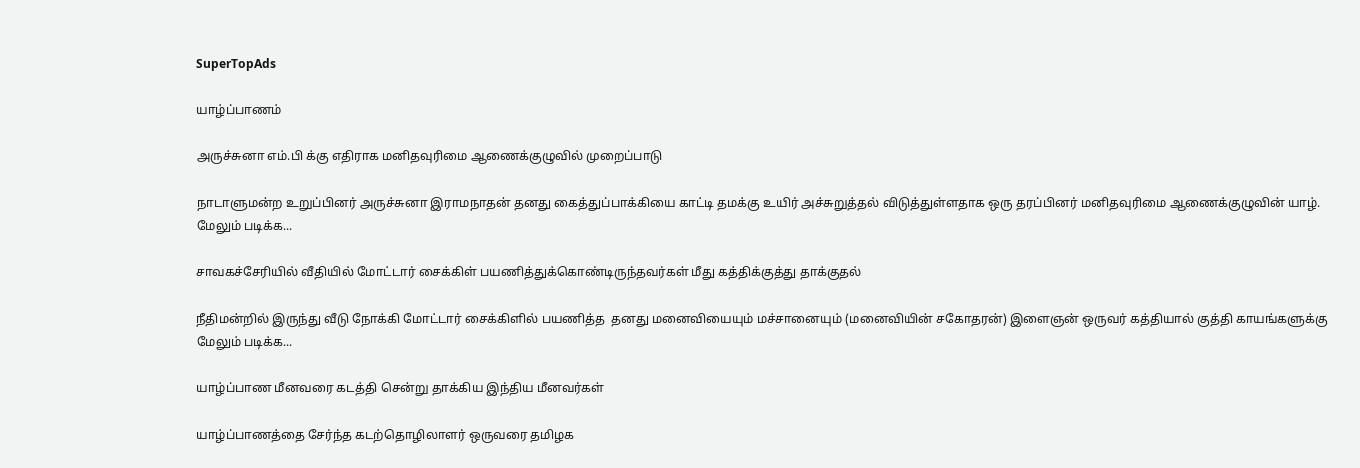SuperTopAds

யாழ்ப்பாணம்

அருச்சுனா எம்.பி க்கு எதிராக மனிதவுரிமை ஆணைக்குழுவில் முறைப்பாடு

நாடாளுமன்ற உறுப்பினர் அருச்சுனா இராமநாதன் தனது கைத்துப்பாக்கியை காட்டி தமக்கு உயிர் அச்சுறுத்தல் விடுத்துள்ளதாக ஒரு தரப்பினர் மனிதவுரிமை ஆணைக்குழுவின் யாழ். மேலும் படிக்க...

சாவகச்சேரியில் வீதியில் மோட்டார் சைக்கிள் பயணித்துக்கொண்டிருந்தவர்கள் மீது கத்திக்குத்து தாக்குதல்

நீதிமன்றில் இருந்து வீடு நோக்கி மோட்டார் சைக்கிளில் பயணித்த  தனது மனைவியையும் மச்சானையும் (மனைவியின் சகோதரன்) இளைஞன் ஒருவர் கத்தியால் குத்தி காயங்களுக்கு மேலும் படிக்க...

யாழ்ப்பாண மீனவரை கடத்தி சென்று தாக்கிய இந்திய மீனவர்கள்

யாழ்ப்பாணத்தை சேர்ந்த கடற்தொழிலாளர் ஒருவரை தமிழக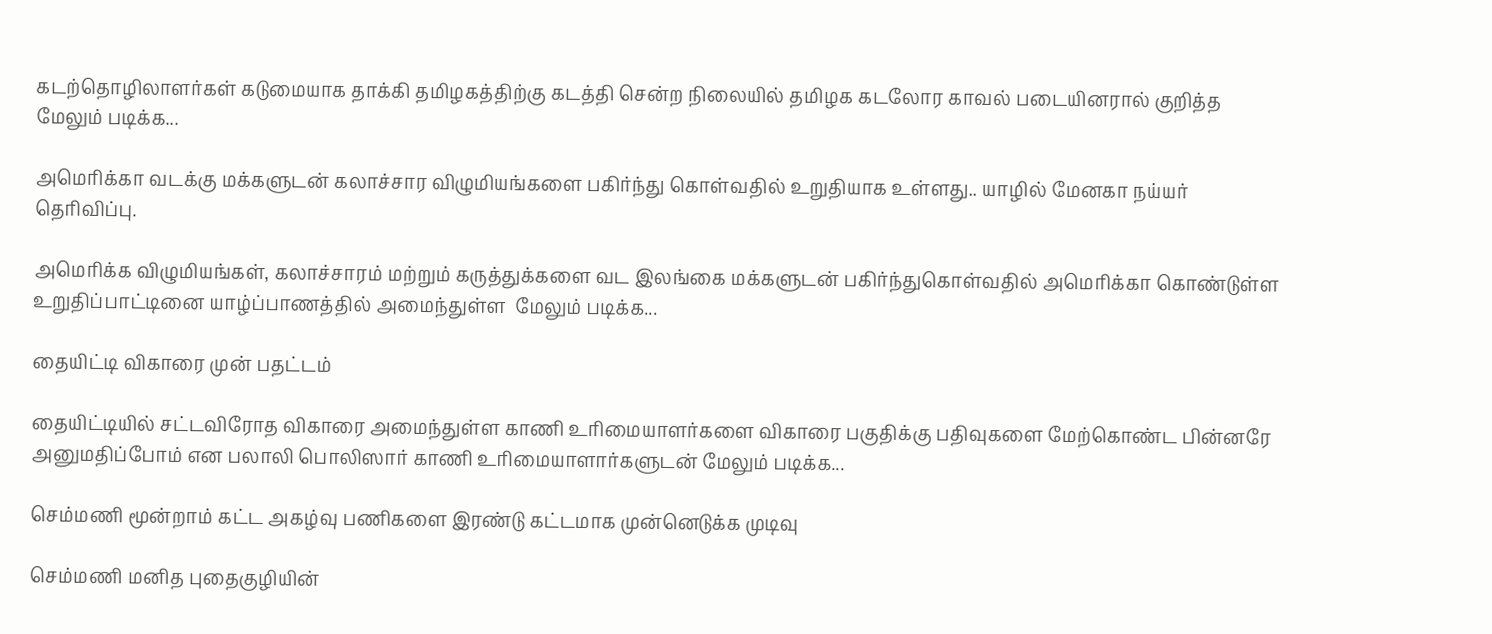கடற்தொழிலாளர்கள் கடுமையாக தாக்கி தமிழகத்திற்கு கடத்தி சென்ற நிலையில் தமிழக கடலோர காவல் படையினரால் குறித்த மேலும் படிக்க...

அமெரிக்கா வடக்கு மக்களுடன் கலாச்சார விழுமியங்களை பகிர்ந்து கொள்வதில் உறுதியாக உள்ளது.. யாழில் மேனகா நய்யர் தெரிவிப்பு.

அமெரிக்க விழுமியங்கள், கலாச்சாரம் மற்றும் கருத்துக்களை வட இலங்கை மக்களுடன் பகிர்ந்துகொள்வதில் அமெரிக்கா கொண்டுள்ள உறுதிப்பாட்டினை யாழ்ப்பாணத்தில் அமைந்துள்ள  மேலும் படிக்க...

தையிட்டி விகாரை முன் பதட்டம்

தையிட்டியில் சட்டவிரோத விகாரை அமைந்துள்ள காணி உரிமையாளர்களை விகாரை பகுதிக்கு பதிவுகளை மேற்கொண்ட பின்னரே அனுமதிப்போம் என பலாலி பொலிஸார் காணி உரிமையாளார்களுடன் மேலும் படிக்க...

செம்மணி மூன்றாம் கட்ட அகழ்வு பணிகளை இரண்டு கட்டமாக முன்னெடுக்க முடிவு

செம்மணி மனித புதைகுழியின்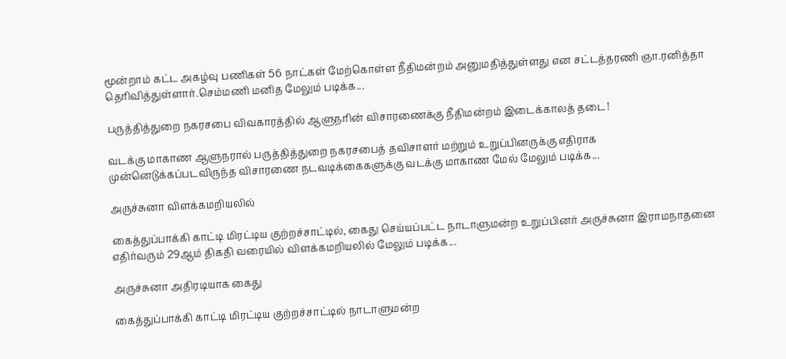மூன்றாம் கட்ட அகழ்வு பணிகள் 56 நாட்கள் மேற்கொள்ள நீதிமன்றம் அனுமதித்துள்ளது என சட்டத்தரணி ஞா.ரனித்தா தெரிவித்துள்ளார்.செம்மணி மனித மேலும் படிக்க...

பருத்தித்துறை நகரசபை விவகாரத்தில் ஆளுநரின் விசாரணைக்கு நீதிமன்றம் இடைக்காலத் தடை!

வடக்கு மாகாண ஆளுநரால் பருத்தித்துறை நகரசபைத் தவிசாளர் மற்றும் உறுப்பினருக்கு எதிராக முன்னெடுக்கப்படவிருந்த விசாரணை நடவடிக்கைகளுக்கு வடக்கு மாகாண மேல் மேலும் படிக்க...

அருச்சுனா விளக்கமறியலில்

கைத்துப்பாக்கி காட்டி மிரட்டிய குற்றச்சாட்டில், கைது செய்யப்பட்ட நாடாளுமன்ற உறுப்பினர் அருச்சுனா இராமநாதனை எதிர்வரும் 29ஆம் திகதி வரையில் விளக்கமறியலில் மேலும் படிக்க...

அருச்சுனா அதிரடியாக கைது

கைத்துப்பாக்கி காட்டி மிரட்டிய குற்றச்சாட்டில் நாடாளுமன்ற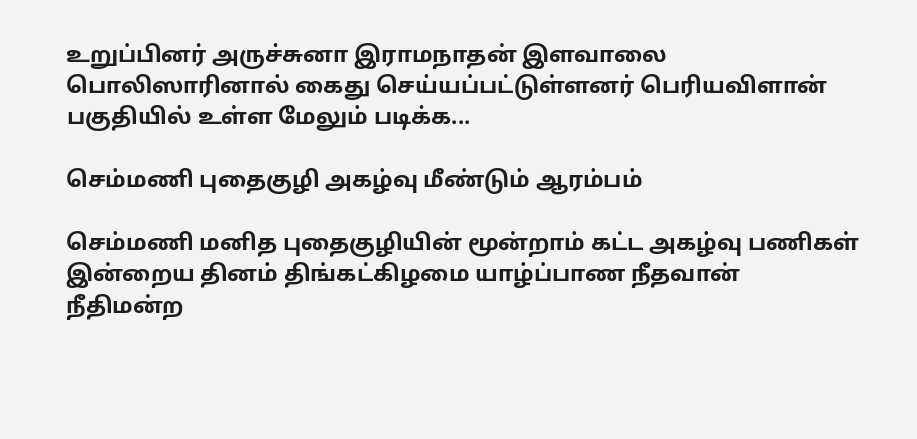உறுப்பினர் அருச்சுனா இராமநாதன் இளவாலை பொலிஸாரினால் கைது செய்யப்பட்டுள்ளனர் பெரியவிளான் பகுதியில் உள்ள மேலும் படிக்க...

செம்மணி புதைகுழி அகழ்வு மீண்டும் ஆரம்பம்

செம்மணி மனித புதைகுழியின் மூன்றாம் கட்ட அகழ்வு பணிகள் இன்றைய தினம் திங்கட்கிழமை யாழ்ப்பாண நீதவான் நீதிமன்ற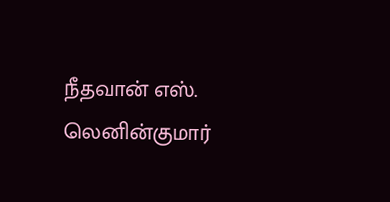நீதவான் எஸ். லெனின்குமார்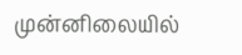முன்னிலையில்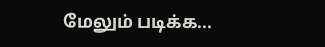மேலும் படிக்க...